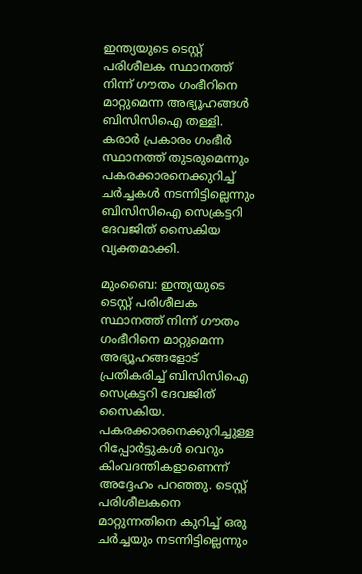ഇന്ത്യയുടെ ടെസ്റ്റ് പരിശീലക സ്ഥാനത്ത് നിന്ന് ഗൗതം ഗംഭീറിനെ മാറ്റുമെന്ന അഭ്യൂഹങ്ങൾ ബിസിസിഐ തള്ളി. കരാർ പ്രകാരം ഗംഭീർ സ്ഥാനത്ത് തുടരുമെന്നും പകരക്കാരനെക്കുറിച്ച് ചർച്ചകൾ നടന്നിട്ടില്ലെന്നും ബിസിസിഐ സെക്രട്ടറി ദേവജിത് സൈകിയ വ്യക്തമാക്കി.

മുംബൈ: ഇന്ത്യയുടെ ടെസ്റ്റ് പരിശീലക സ്ഥാനത്ത് നിന്ന് ഗൗതം ഗംഭീറിനെ മാറ്റുമെന്ന അഭ്യൂഹങ്ങളോട് പ്രതികരിച്ച് ബിസിസിഐ സെക്രട്ടറി ദേവജിത് സൈകിയ. പകരക്കാരനെക്കുറിച്ചുള്ള റിപ്പോര്‍ട്ടുകള്‍ വെറും കിംവദന്തികളാണെന്ന് അദ്ദേഹം പറഞ്ഞു. ടെസ്റ്റ് പരിശീലകനെ മാറ്റുന്നതിനെ കുറിച്ച് ഒരു ചര്‍ച്ചയും നടന്നിട്ടില്ലെന്നും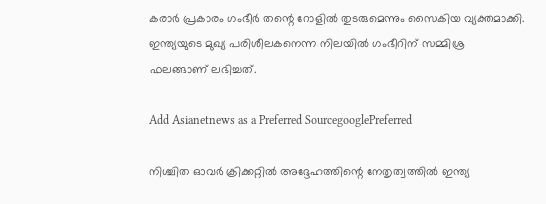കരാര്‍ പ്രകാരം ഗംഭീര്‍ തന്റെ റോളില്‍ തുടരുമെന്നും സൈകിയ വ്യക്തമാക്കി. ഇന്ത്യയുടെ മുഖ്യ പരിശീലകനെന്ന നിലയില്‍ ഗംഭീറിന് സമ്മിശ്ര ഫലങ്ങാണ് ലഭിച്ചത്.

Add Asianetnews as a Preferred SourcegooglePreferred

നിശ്ചിത ഓവര്‍ ക്രിക്കറ്റില്‍ അദ്ദേഹത്തിന്റെ നേതൃത്വത്തില്‍ ഇന്ത്യ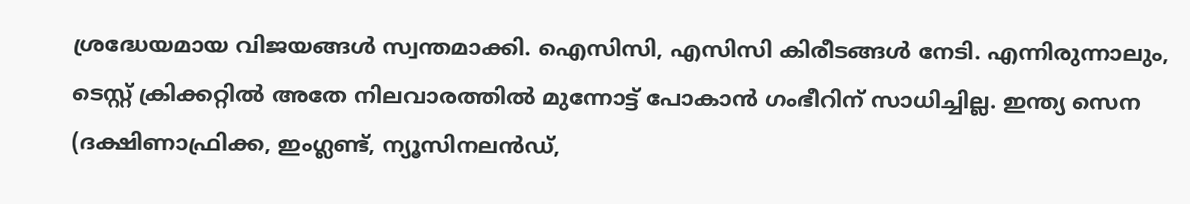ശ്രദ്ധേയമായ വിജയങ്ങള്‍ സ്വന്തമാക്കി. ഐസിസി, എസിസി കിരീടങ്ങള്‍ നേടി. എന്നിരുന്നാലും, ടെസ്റ്റ് ക്രിക്കറ്റില്‍ അതേ നിലവാരത്തില്‍ മുന്നോട്ട് പോകാന്‍ ഗംഭീറിന് സാധിച്ചില്ല. ഇന്ത്യ സെന (ദക്ഷിണാഫ്രിക്ക, ഇംഗ്ലണ്ട്, ന്യൂസിനലന്‍ഡ്,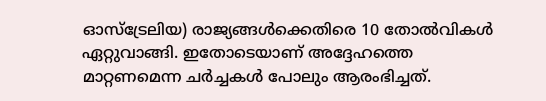ഓസ്‌ട്രേലിയ) രാജ്യങ്ങള്‍ക്കെതിരെ 10 തോല്‍വികള്‍ ഏറ്റുവാങ്ങി. ഇതോടെയാണ് അദ്ദേഹത്തെ മാറ്റണമെന്ന ചര്‍ച്ചകള്‍ പോലും ആരംഭിച്ചത്.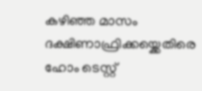കഴിഞ്ഞ മാസം ദക്ഷിണാഫ്രിക്കയ്ക്കെതിരെ ഹോം ടെസ്റ്റ്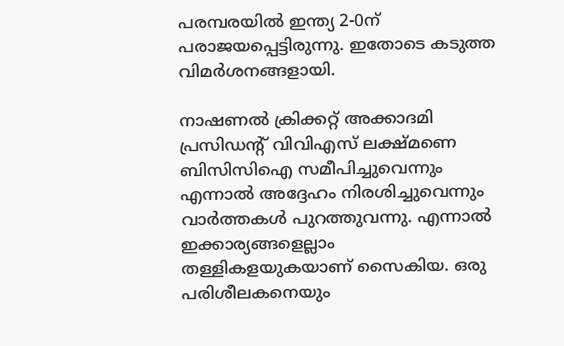പരമ്പരയില്‍ ഇന്ത്യ 2-0ന് പരാജയപ്പെട്ടിരുന്നു. ഇതോടെ കടുത്ത വിമര്‍ശനങ്ങളായി.

നാഷണല്‍ ക്രിക്കറ്റ് അക്കാദമി പ്രസിഡന്റ് വിവിഎസ് ലക്ഷ്മണെ ബിസിസിഐ സമീപിച്ചുവെന്നും എന്നാല്‍ അദ്ദേഹം നിരശിച്ചുവെന്നും വാര്‍ത്തകള്‍ പുറത്തുവന്നു. എന്നാല്‍ ഇക്കാര്യങ്ങളെല്ലാം തള്ളികളയുകയാണ് സൈകിയ. ഒരു പരിശീലകനെയും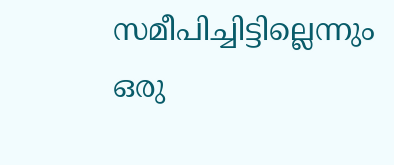സമീപിച്ചിട്ടില്ലെന്നും ഒരു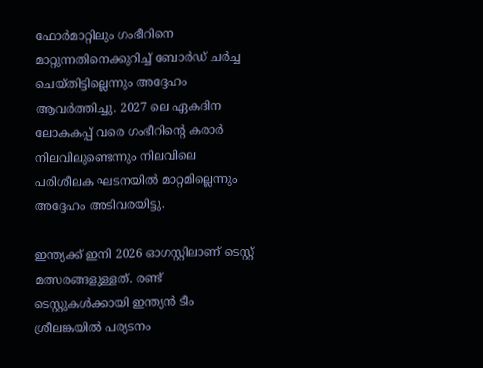ഫോര്‍മാറ്റിലും ഗംഭീറിനെ മാറ്റുന്നതിനെക്കുറിച്ച് ബോര്‍ഡ് ചര്‍ച്ച ചെയ്തിട്ടില്ലെന്നും അദ്ദേഹം ആവര്‍ത്തിച്ചു. 2027 ലെ ഏകദിന ലോകകപ്പ് വരെ ഗംഭീറിന്റെ കരാര്‍ നിലവിലുണ്ടെന്നും നിലവിലെ പരിശീലക ഘടനയില്‍ മാറ്റമില്ലെന്നും അദ്ദേഹം അടിവരയിട്ടു.

ഇന്ത്യക്ക് ഇനി 2026 ഓഗസ്റ്റിലാണ് ടെസ്റ്റ് മത്സരങ്ങളുള്ളത്. രണ്ട് ടെസ്റ്റുകള്‍ക്കായി ഇന്ത്യന്‍ ടീം ശ്രീലങ്കയില്‍ പര്യടനം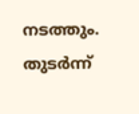നടത്തും. തുടര്‍ന്ന്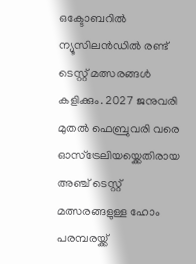ഒക്ടോബറില്‍ ന്യൂസിലന്‍ഡില്‍ രണ്ട് ടെസ്റ്റ് മത്സരങ്ങള്‍ കളിക്കും. 2027 ജനുവരി മുതല്‍ ഫെബ്രുവരി വരെ ഓസ്ട്രേലിയയ്ക്കെതിരായ അഞ്ച് ടെസ്റ്റ് മത്സരങ്ങളുള്ള ഹോം പരമ്പരയ്ക്ക്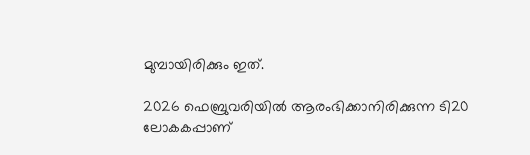മുമ്പായിരിക്കും ഇത്.

2026 ഫെബ്രുവരിയില്‍ ആരംഭിക്കാനിരിക്കുന്ന ടി20 ലോകകപ്പാണ്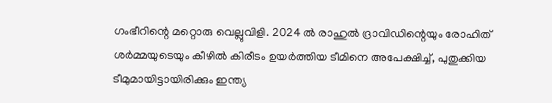ഗംഭീറിന്റെ മറ്റൊരു വെല്ലുവിളി. 2024 ല്‍ രാഹുല്‍ ദ്രാവിഡിന്റെയും രോഹിത് ശര്‍മ്മയുടെയും കീഴില്‍ കിരീടം ഉയര്‍ത്തിയ ടീമിനെ അപേക്ഷിച്ച്, പുതുക്കിയ ടീമുമായിട്ടായിരിക്കും ഇന്ത്യ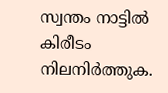സ്വന്തം നാട്ടില്‍ കിരീടം നിലനിര്‍ത്തുക.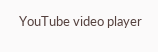YouTube video player